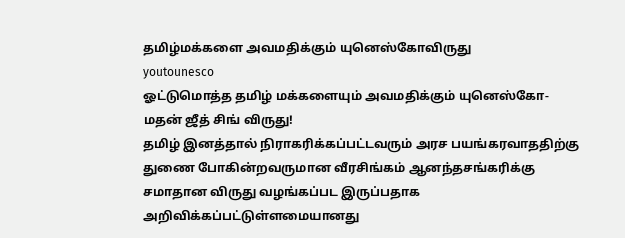தமிழ்மக்களை அவமதிக்கும் யுனெஸ்கோவிருது
youtounesco
ஓட்டுமொத்த தமிழ் மக்களையும் அவமதிக்கும் யுனெஸ்கோ-மதன் ஜீத் சிங் விருது!
தமிழ் இனத்தால் நிராகரிக்கப்பட்டவரும் அரச பயங்கரவாததிற்கு துணை போகின்றவருமான வீரசிங்கம் ஆனந்தசங்கரிக்கு சமாதான விருது வழங்கப்பட இருப்பதாக அறிவிக்கப்பட்டுள்ளமையானது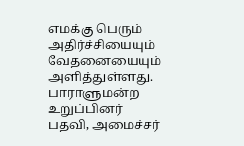எமக்கு பெரும் அதிர்ச்சியையும் வேதனையையும் அளித்துள்ளது.
பாராளுமன்ற உறுப்பினர் பதவி, அமைச்சர்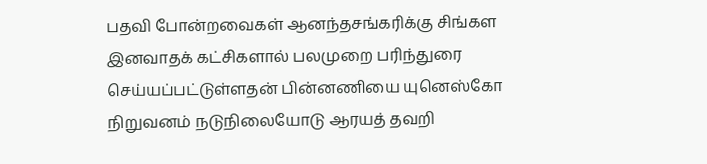பதவி போன்றவைகள் ஆனந்தசங்கரிக்கு சிங்கள இனவாதக் கட்சிகளால் பலமுறை பரிந்துரை செய்யப்பட்டுள்ளதன் பின்னணியை யுனெஸ்கோ நிறுவனம் நடுநிலையோடு ஆரயத் தவறி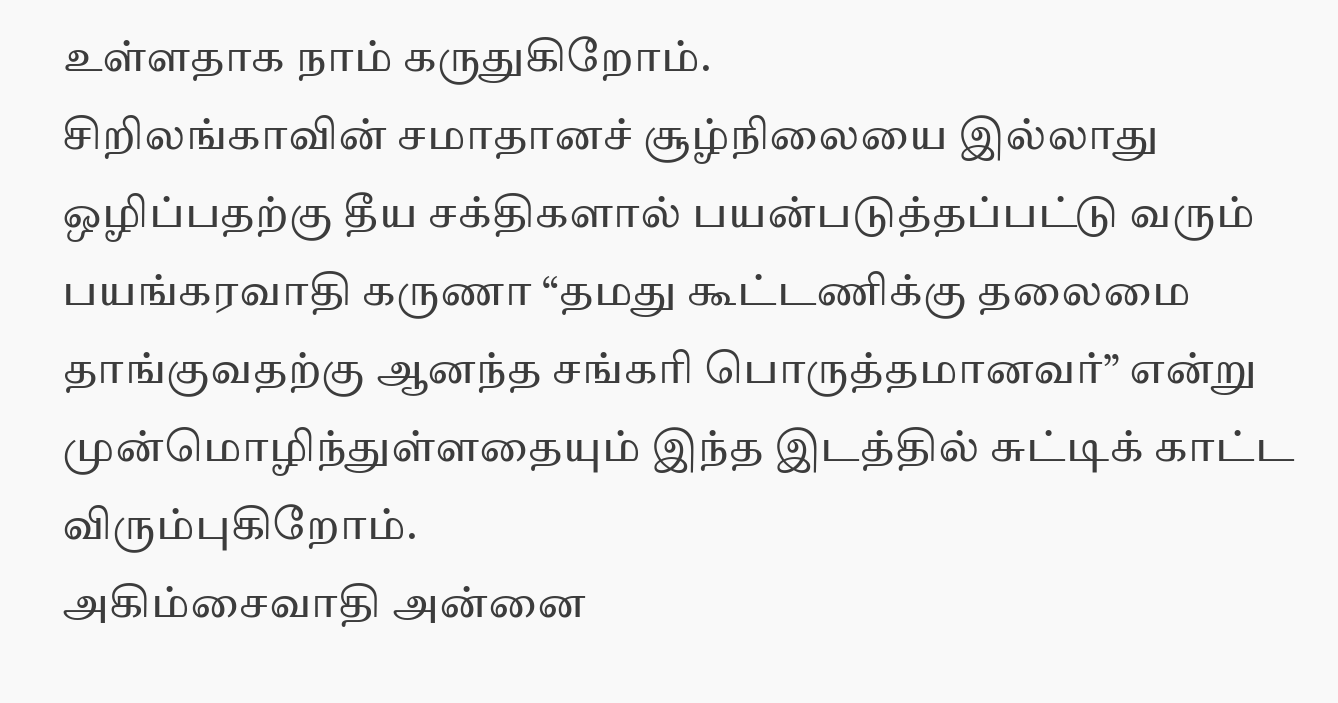உள்ளதாக நாம் கருதுகிறோம்.
சிறிலங்காவின் சமாதானச் சூழ்நிலையை இல்லாது ஒழிப்பதற்கு தீய சக்திகளால் பயன்படுத்தப்பட்டு வரும் பயங்கரவாதி கருணா “தமது கூட்டணிக்கு தலைமை தாங்குவதற்கு ஆனந்த சங்கரி பொருத்தமானவர்” என்று முன்மொழிந்துள்ளதையும் இந்த இடத்தில் சுட்டிக் காட்ட விரும்புகிறோம்.
அகிம்சைவாதி அன்னை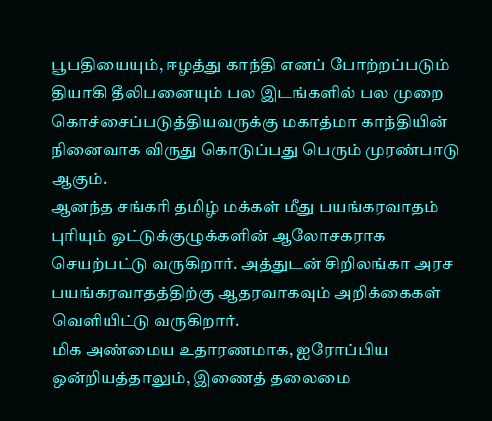பூபதியையும், ஈழத்து காந்தி எனப் போற்றப்படும் தியாகி தீலிபனையும் பல இடங்களில் பல முறை கொச்சைப்படுத்தியவருக்கு மகாத்மா காந்தியின் நினைவாக விருது கொடுப்பது பெரும் முரண்பாடு ஆகும்.
ஆனந்த சங்கரி தமிழ் மக்கள் மீது பயங்கரவாதம் புரியும் ஓட்டுக்குழுக்களின் ஆலோசகராக செயற்பட்டு வருகிறார். அத்துடன் சிறிலங்கா அரச பயங்கரவாதத்திற்கு ஆதரவாகவும் அறிக்கைகள் வெளியிட்டு வருகிறார்.
மிக அண்மைய உதாரணமாக, ஐரோப்பிய ஒன்றியத்தாலும், இணைத் தலைமை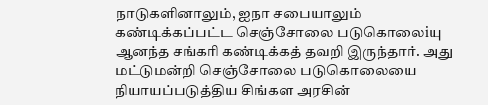நாடுகளினாலும், ஐநா சபையாலும் கண்டிக்கப்பட்ட செஞ்சோலை படுகொலைiயு ஆனந்த சங்கரி கண்டிக்கத் தவறி இருந்தார். அது மட்டுமன்றி செஞ்சோலை படுகொலையை நியாயப்படுத்திய சிங்கள அரசின்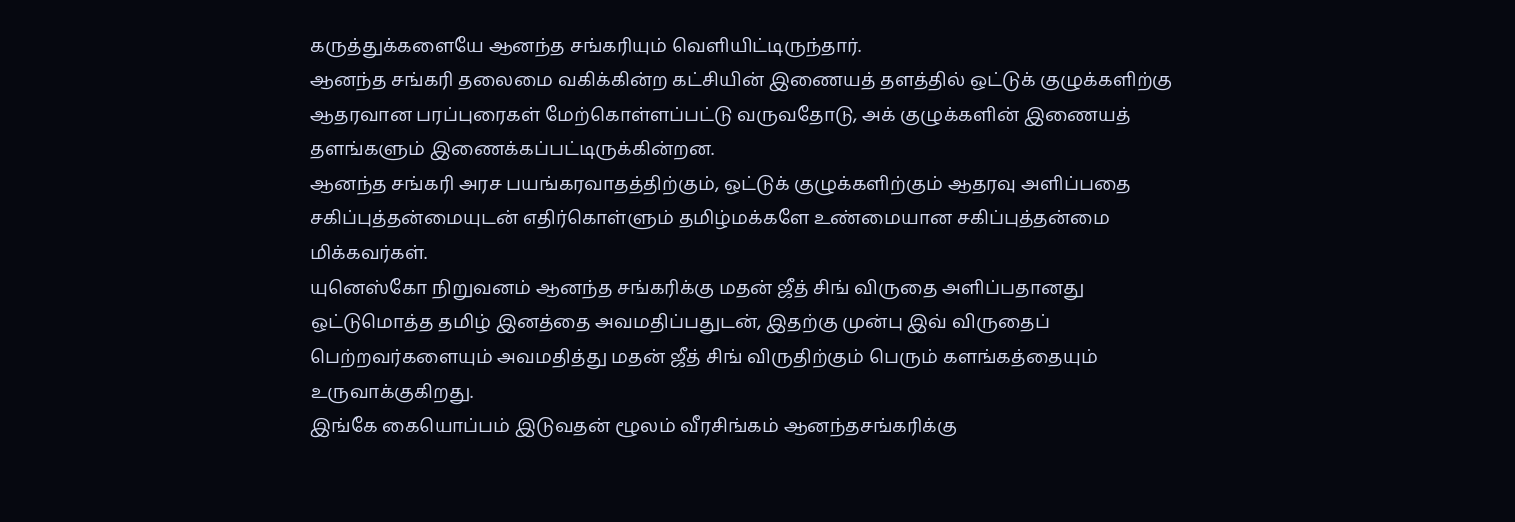கருத்துக்களையே ஆனந்த சங்கரியும் வெளியிட்டிருந்தார்.
ஆனந்த சங்கரி தலைமை வகிக்கின்ற கட்சியின் இணையத் தளத்தில் ஒட்டுக் குழுக்களிற்கு ஆதரவான பரப்புரைகள் மேற்கொள்ளப்பட்டு வருவதோடு, அக் குழுக்களின் இணையத் தளங்களும் இணைக்கப்பட்டிருக்கின்றன.
ஆனந்த சங்கரி அரச பயங்கரவாதத்திற்கும், ஒட்டுக் குழுக்களிற்கும் ஆதரவு அளிப்பதை சகிப்புத்தன்மையுடன் எதிர்கொள்ளும் தமிழ்மக்களே உண்மையான சகிப்புத்தன்மை மிக்கவர்கள்.
யுனெஸ்கோ நிறுவனம் ஆனந்த சங்கரிக்கு மதன் ஜீத் சிங் விருதை அளிப்பதானது ஒட்டுமொத்த தமிழ் இனத்தை அவமதிப்பதுடன், இதற்கு முன்பு இவ் விருதைப் பெற்றவர்களையும் அவமதித்து மதன் ஜீத் சிங் விருதிற்கும் பெரும் களங்கத்தையும் உருவாக்குகிறது.
இங்கே கையொப்பம் இடுவதன் ழூலம் வீரசிங்கம் ஆனந்தசங்கரிக்கு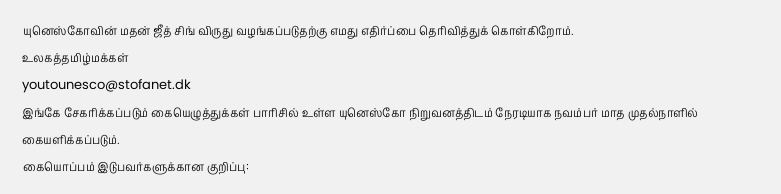யுனெஸ்கோவின் மதன் ஜீத் சிங் விருது வழங்கப்படுதற்கு எமது எதிர்ப்பை தெரிவித்துக் கொள்கிறோம்.
உலகத்தமிழ்மக்கள்
youtounesco@stofanet.dk
இங்கே சேகரிக்கப்படும் கையெழுத்துக்கள் பாரிசில் உள்ள யுனெஸ்கோ நிறுவனத்திடம் நேரடியாக நவம்பர் மாத முதல்நாளில் கையளிக்கப்படும்.
கையொப்பம் இடுபவர்களுக்கான குறிப்பு: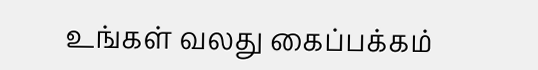உங்கள் வலது கைப்பக்கம்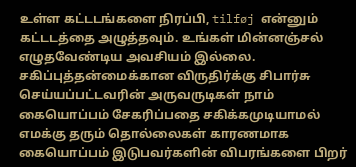உள்ள கட்டடங்களை நிரப்பி, tilføj என்னும் கட்டடத்தை அழுத்தவும். உங்கள் மின்னஞ்சல் எழுதவேண்டிய அவசியம் இல்லை.
சகிப்புத்தன்மைக்கான விருதிர்க்கு சிபார்சு செய்யப்பட்டவரின் அருவருடிகள் நாம் கையொப்பம் சேகரிப்பதை சகிக்கமுடியாமல் எமக்கு தரும் தொல்லைகள் காரணமாக கையொப்பம் இடுபவர்களின் விபரங்களை பிறர்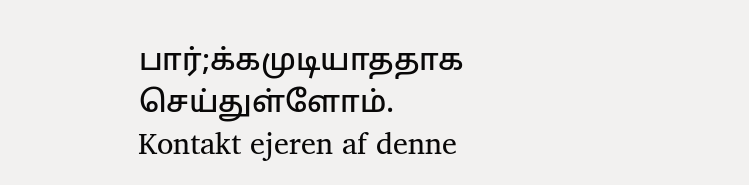பார்;க்கமுடியாததாக செய்துள்ளோம்.
Kontakt ejeren af denne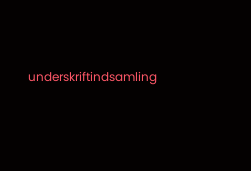underskriftindsamling